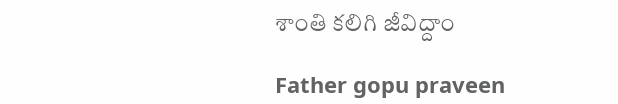శాంతి కలిగి జీవిద్దాం

Father gopu praveen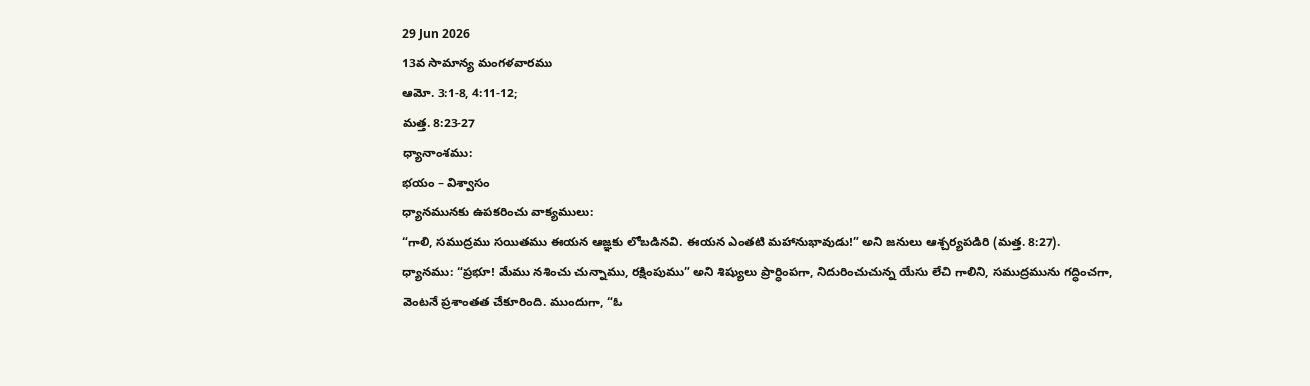29 Jun 2026
13వ సామాన్య మంగళవారము
ఆమో. 3:1-8, 4:11-12;
మత్త. 8:23-27
ధ్యానాంశము:
భయం – విశ్వాసం
ధ్యానమునకు ఉపకరించు వాక్యములు:
“గాలి, సముద్రము సయితము ఈయన ఆజ్ఞకు లోబడినవి. ఈయన ఎంతటి మహానుభావుడు!” అని జనులు ఆశ్చర్యపడిరి (మత్త. 8:27).
ధ్యానము: “ప్రభూ! మేము నశించు చున్నాము, రక్షింపుము” అని శిష్యులు ప్రార్ధింపగా, నిదురించుచున్న యేసు లేచి గాలిని, సముద్రమును గద్ధించగా, వెంటనే ప్రశాంతత చేకూరింది. ముందుగా, “ఓ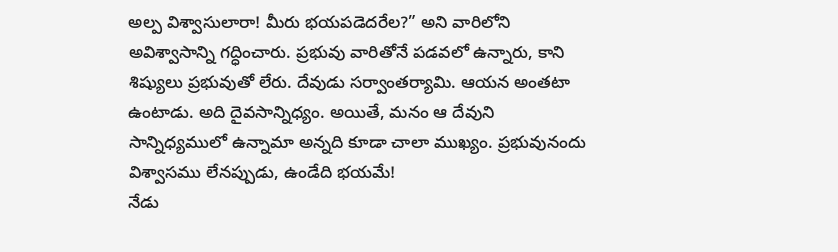అల్ప విశ్వాసులారా! మీరు భయపడెదరేల?” అని వారిలోని అవిశ్వాసాన్ని గద్ధించారు. ప్రభువు వారితోనే పడవలో ఉన్నారు, కాని శిష్యులు ప్రభువుతో లేరు. దేవుడు సర్వాంతర్యామి. ఆయన అంతటా ఉంటాడు. అది దైవసాన్నిధ్యం. అయితే, మనం ఆ దేవుని సాన్నిధ్యములో ఉన్నామా అన్నది కూడా చాలా ముఖ్యం. ప్రభువునందు విశ్వాసము లేనప్పుడు, ఉండేది భయమే!
నేడు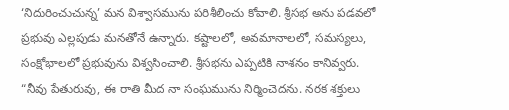‘నిదురించుచున్న’ మన విశ్వాసమును పరిశీలించు కోవాలి. శ్రీసభ అను పడవలో ప్రభువు ఎల్లపుడు మనతోనే ఉన్నారు. కష్టాలలో, అవమానాలలో, సమస్యలు, సంక్షోభాలలో ప్రభువును విశ్వసించాలి. శ్రీసభను ఎప్పటికి నాశనం కానివ్వరు. “నీవు పేతురువు, ఈ రాతి మీద నా సంఘమును నిర్మించెదను. నరక శక్తులు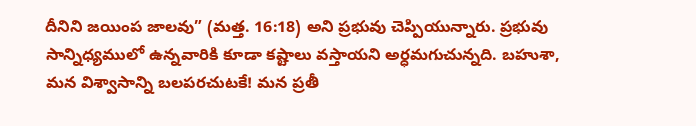దీనిని జయింప జాలవు” (మత్త. 16:18) అని ప్రభువు చెప్పియున్నారు. ప్రభువు సాన్నిధ్యములో ఉన్నవారికి కూడా కష్టాలు వస్తాయని అర్ధమగుచున్నది. బహుశా, మన విశ్వాసాన్ని బలపరచుటకే! మన ప్రతీ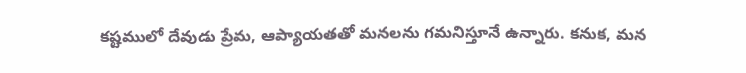కష్టములో దేవుడు ప్రేమ, ఆప్యాయతతో మనలను గమనిస్తూనే ఉన్నారు. కనుక, మన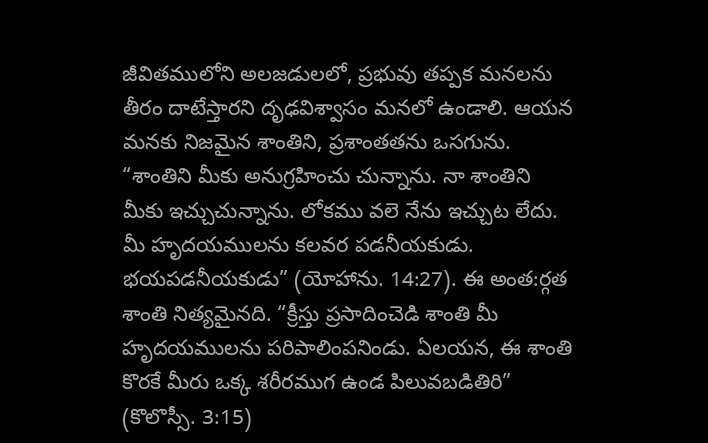జీవితములోని అలజడులలో, ప్రభువు తప్పక మనలను తీరం దాటేస్తారని దృఢవిశ్వాసం మనలో ఉండాలి. ఆయన మనకు నిజమైన శాంతిని, ప్రశాంతతను ఒసగును. “శాంతిని మీకు అనుగ్రహించు చున్నాను. నా శాంతిని మీకు ఇచ్చుచున్నాను. లోకము వలె నేను ఇచ్చుట లేదు. మీ హృదయములను కలవర పడనీయకుడు. భయపడనీయకుడు” (యోహాను. 14:27). ఈ అంత:ర్గత శాంతి నిత్యమైనది. “క్రీస్తు ప్రసాదించెడి శాంతి మీ హృదయములను పరిపాలింపనిండు. ఏలయన, ఈ శాంతి కొరకే మీరు ఒక్క శరీరముగ ఉండ పిలువబడితిరి” (కొలొస్సీ. 3:15)